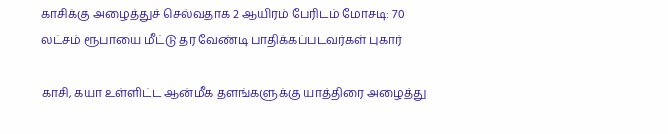காசிக்கு அழைத்துச் செல்வதாக 2 ஆயிரம் பேரிடம் மோசடி: 70 லட்சம் ரூபாயை மீட்டு தர வேண்டி பாதிக்கப்படவர்கள் புகார்

காசி, கயா உள்ளிட்ட ஆன்மீக தளங்களுக்கு யாத்திரை அழைத்து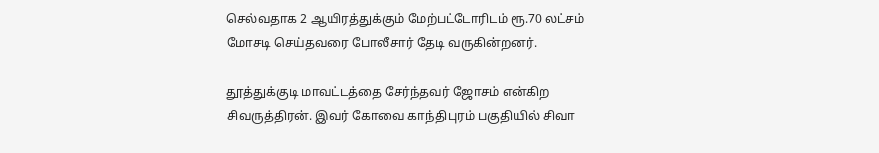செல்வதாக 2 ஆயிரத்துக்கும் மேற்பட்டோரிடம் ரூ.70 லட்சம் மோசடி செய்தவரை போலீசார் தேடி வருகின்றனர்.

தூத்துக்குடி மாவட்டத்தை சேர்ந்தவர் ஜோசம் என்கிற சிவருத்திரன். இவர் கோவை காந்திபுரம் பகுதியில் சிவா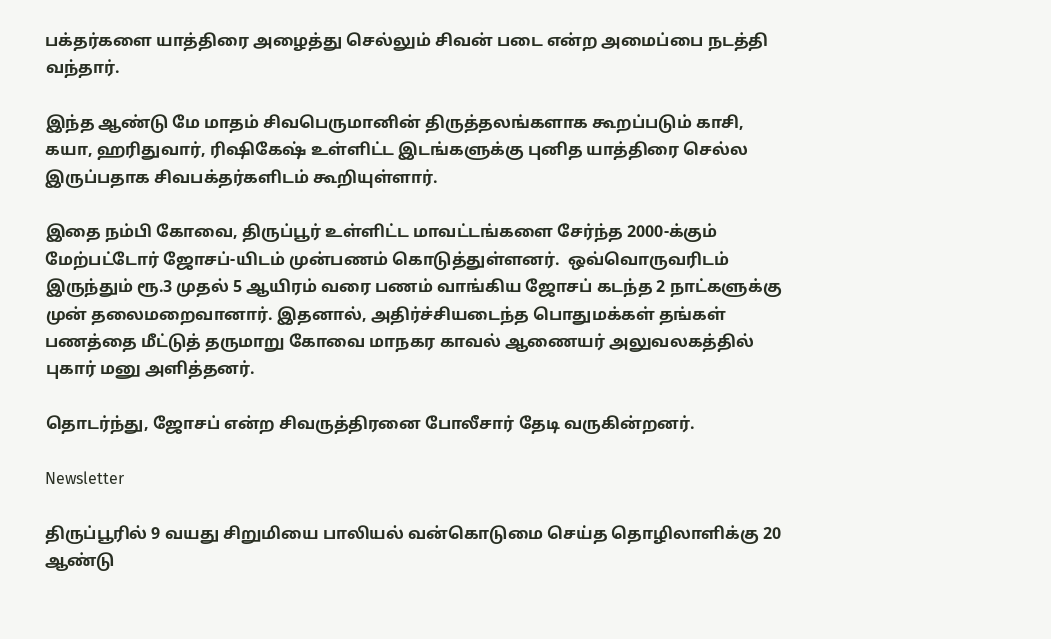பக்தர்களை யாத்திரை அழைத்து செல்லும் சிவன் படை என்ற அமைப்பை நடத்தி வந்தார்.

இந்த ஆண்டு மே மாதம் சிவபெருமானின் திருத்தலங்களாக கூறப்படும் காசி, கயா, ஹரிதுவார், ரிஷிகேஷ் உள்ளிட்ட இடங்களுக்கு புனித யாத்திரை செல்ல இருப்பதாக சிவபக்தர்களிடம் கூறியுள்ளார்.

இதை நம்பி கோவை, திருப்பூர் உள்ளிட்ட மாவட்டங்களை சேர்ந்த 2000-க்கும் மேற்பட்டோர் ஜோசப்-யிடம் முன்பணம் கொடுத்துள்ளனர்.  ஒவ்வொருவரிடம் இருந்தும் ரூ.3 முதல் 5 ஆயிரம் வரை பணம் வாங்கிய ஜோசப் கடந்த 2 நாட்களுக்கு முன் தலைமறைவானார். இதனால், அதிர்ச்சியடைந்த பொதுமக்கள் தங்கள் பணத்தை மீட்டுத் தருமாறு கோவை மாநகர காவல் ஆணையர் அலுவலகத்தில் புகார் மனு அளித்தனர்.

தொடர்ந்து, ஜோசப் என்ற சிவருத்திரனை போலீசார் தேடி வருகின்றனர்.

Newsletter

திருப்பூரில் 9 வயது சிறுமியை பாலியல் வன்கொடுமை செய்த தொழிலாளிக்கு 20 ஆண்டு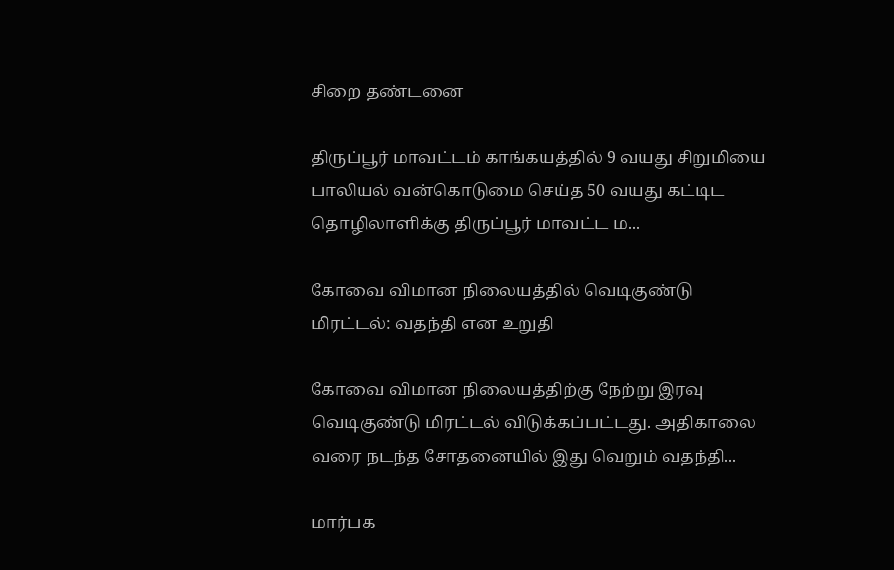சிறை தண்டனை

திருப்பூர் மாவட்டம் காங்கயத்தில் 9 வயது சிறுமியை பாலியல் வன்கொடுமை செய்த 50 வயது கட்டிட தொழிலாளிக்கு திருப்பூர் மாவட்ட ம...

கோவை விமான நிலையத்தில் வெடிகுண்டு மிரட்டல்: வதந்தி என உறுதி

கோவை விமான நிலையத்திற்கு நேற்று இரவு வெடிகுண்டு மிரட்டல் விடுக்கப்பட்டது. அதிகாலை வரை நடந்த சோதனையில் இது வெறும் வதந்தி...

மார்பக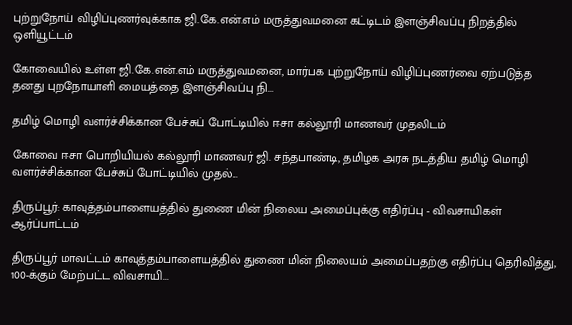புற்றுநோய் விழிப்புணர்வுக்காக ஜி.கே.என்.எம் மருத்துவமனை கட்டிடம் இளஞ்சிவப்பு நிறத்தில் ஒளியூட்டம்

கோவையில் உள்ள ஜி.கே.என்.எம் மருத்துவமனை, மார்பக புற்றுநோய் விழிப்புணர்வை ஏற்படுத்த தனது புறநோயாளி மையத்தை இளஞ்சிவப்பு நி...

தமிழ் மொழி வளர்ச்சிக்கான பேச்சுப் போட்டியில் ஈசா கல்லூரி மாணவர் முதலிடம்

கோவை ஈசா பொறியியல் கல்லூரி மாணவர் ஜி. சந்தபாண்டி, தமிழக அரசு நடத்திய தமிழ் மொழி வளர்ச்சிக்கான பேச்சுப் போட்டியில் முதல்...

திருப்பூர்: காவுத்தம்பாளையத்தில் துணை மின் நிலைய அமைப்புக்கு எதிர்ப்பு - விவசாயிகள் ஆர்ப்பாட்டம்

திருப்பூர் மாவட்டம் காவுத்தம்பாளையத்தில் துணை மின் நிலையம் அமைப்பதற்கு எதிர்ப்பு தெரிவித்து, 100-க்கும் மேற்பட்ட விவசாயி...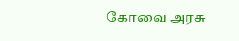கோவை அரசு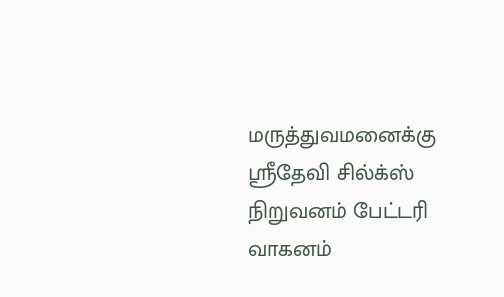மருத்துவமனைக்கு ஸ்ரீதேவி சில்க்ஸ் நிறுவனம் பேட்டரி வாகனம்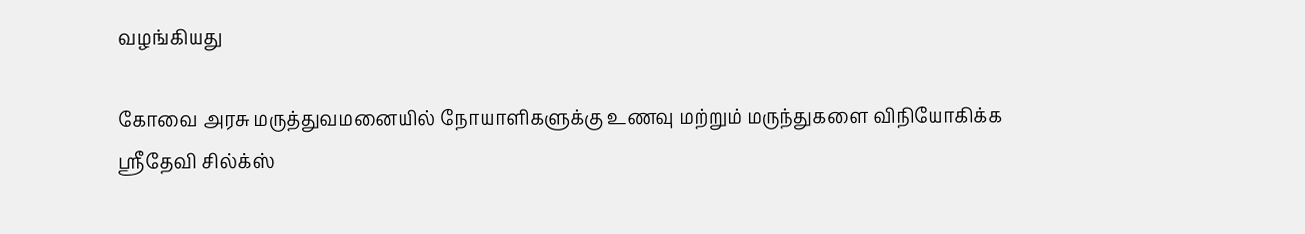வழங்கியது

கோவை அரசு மருத்துவமனையில் நோயாளிகளுக்கு உணவு மற்றும் மருந்துகளை விநியோகிக்க ஸ்ரீதேவி சில்க்ஸ்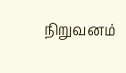நிறுவனம்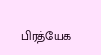பிரத்யேக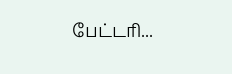பேட்டரி...